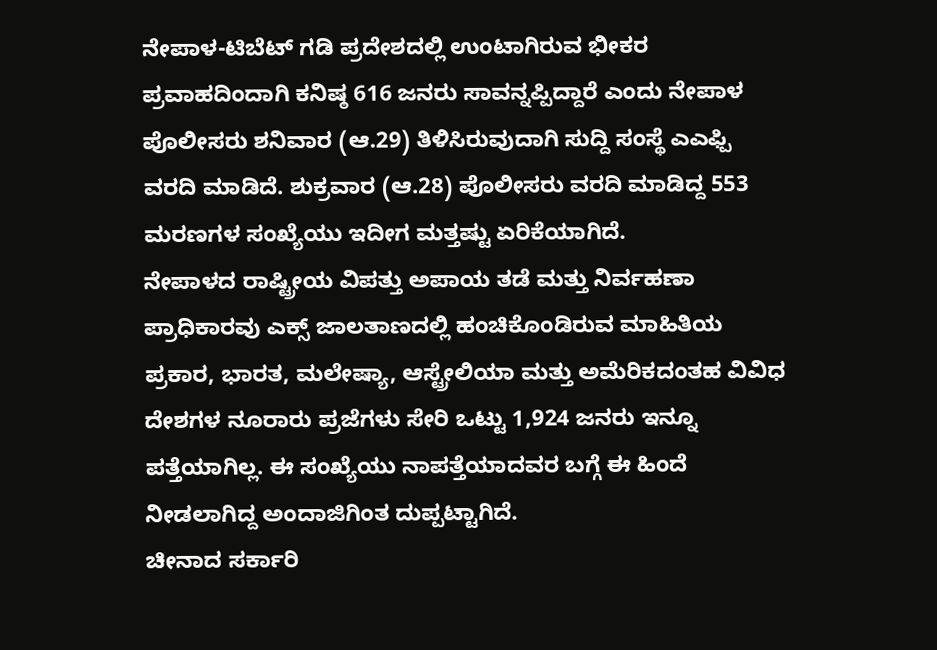ನೇಪಾಳ-ಟಿಬೆಟ್ ಗಡಿ ಪ್ರದೇಶದಲ್ಲಿ ಉಂಟಾಗಿರುವ ಭೀಕರ ಪ್ರವಾಹದಿಂದಾಗಿ ಕನಿಷ್ಠ 616 ಜನರು ಸಾವನ್ನಪ್ಪಿದ್ದಾರೆ ಎಂದು ನೇಪಾಳ ಪೊಲೀಸರು ಶನಿವಾರ (ಆ.29) ತಿಳಿಸಿರುವುದಾಗಿ ಸುದ್ದಿ ಸಂಸ್ಥೆ ಎಎಫ್ಪಿ ವರದಿ ಮಾಡಿದೆ. ಶುಕ್ರವಾರ (ಆ.28) ಪೊಲೀಸರು ವರದಿ ಮಾಡಿದ್ದ 553 ಮರಣಗಳ ಸಂಖ್ಯೆಯು ಇದೀಗ ಮತ್ತಷ್ಟು ಏರಿಕೆಯಾಗಿದೆ.
ನೇಪಾಳದ ರಾಷ್ಟ್ರೀಯ ವಿಪತ್ತು ಅಪಾಯ ತಡೆ ಮತ್ತು ನಿರ್ವಹಣಾ ಪ್ರಾಧಿಕಾರವು ಎಕ್ಸ್ ಜಾಲತಾಣದಲ್ಲಿ ಹಂಚಿಕೊಂಡಿರುವ ಮಾಹಿತಿಯ ಪ್ರಕಾರ, ಭಾರತ, ಮಲೇಷ್ಯಾ, ಆಸ್ಟ್ರೇಲಿಯಾ ಮತ್ತು ಅಮೆರಿಕದಂತಹ ವಿವಿಧ ದೇಶಗಳ ನೂರಾರು ಪ್ರಜೆಗಳು ಸೇರಿ ಒಟ್ಟು 1,924 ಜನರು ಇನ್ನೂ ಪತ್ತೆಯಾಗಿಲ್ಲ. ಈ ಸಂಖ್ಯೆಯು ನಾಪತ್ತೆಯಾದವರ ಬಗ್ಗೆ ಈ ಹಿಂದೆ ನೀಡಲಾಗಿದ್ದ ಅಂದಾಜಿಗಿಂತ ದುಪ್ಪಟ್ಟಾಗಿದೆ.
ಚೀನಾದ ಸರ್ಕಾರಿ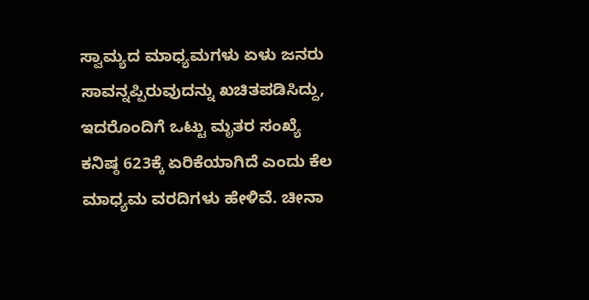ಸ್ವಾಮ್ಯದ ಮಾಧ್ಯಮಗಳು ಏಳು ಜನರು ಸಾವನ್ನಪ್ಪಿರುವುದನ್ನು ಖಚಿತಪಡಿಸಿದ್ದು, ಇದರೊಂದಿಗೆ ಒಟ್ಟು ಮೃತರ ಸಂಖ್ಯೆ ಕನಿಷ್ಠ 623ಕ್ಕೆ ಏರಿಕೆಯಾಗಿದೆ ಎಂದು ಕೆಲ ಮಾಧ್ಯಮ ವರದಿಗಳು ಹೇಳಿವೆ. ಚೀನಾ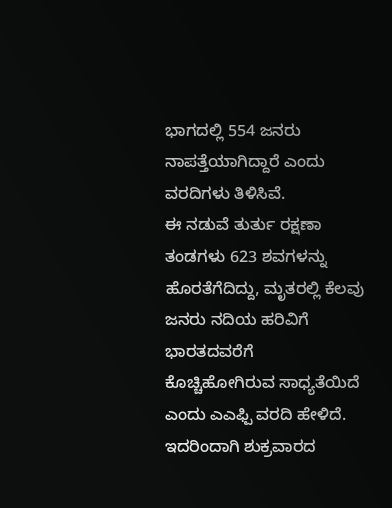ಭಾಗದಲ್ಲಿ 554 ಜನರು ನಾಪತ್ತೆಯಾಗಿದ್ದಾರೆ ಎಂದು ವರದಿಗಳು ತಿಳಿಸಿವೆ.
ಈ ನಡುವೆ ತುರ್ತು ರಕ್ಷಣಾ ತಂಡಗಳು 623 ಶವಗಳನ್ನು ಹೊರತೆಗೆದಿದ್ದು, ಮೃತರಲ್ಲಿ ಕೆಲವು ಜನರು ನದಿಯ ಹರಿವಿಗೆ ಭಾರತದವರೆಗೆ ಕೊಚ್ಚಿಹೋಗಿರುವ ಸಾಧ್ಯತೆಯಿದೆ ಎಂದು ಎಎಫ್ಪಿ ವರದಿ ಹೇಳಿದೆ. ಇದರಿಂದಾಗಿ ಶುಕ್ರವಾರದ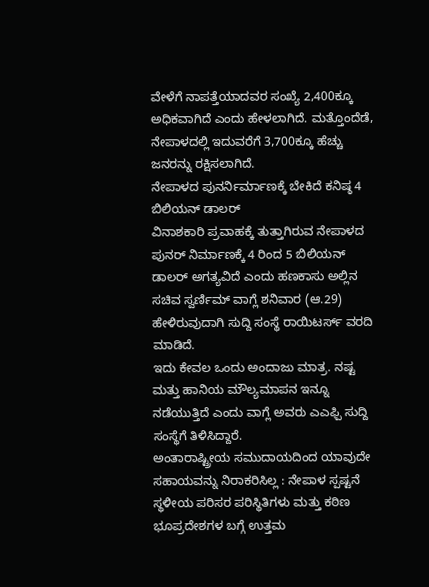ವೇಳೆಗೆ ನಾಪತ್ತೆಯಾದವರ ಸಂಖ್ಯೆ 2,400ಕ್ಕೂ ಅಧಿಕವಾಗಿದೆ ಎಂದು ಹೇಳಲಾಗಿದೆ. ಮತ್ತೊಂದೆಡೆ, ನೇಪಾಳದಲ್ಲಿ ಇದುವರೆಗೆ 3,700ಕ್ಕೂ ಹೆಚ್ಚು ಜನರನ್ನು ರಕ್ಷಿಸಲಾಗಿದೆ.
ನೇಪಾಳದ ಪುನರ್ನಿರ್ಮಾಣಕ್ಕೆ ಬೇಕಿದೆ ಕನಿಷ್ಠ 4 ಬಿಲಿಯನ್ ಡಾಲರ್
ವಿನಾಶಕಾರಿ ಪ್ರವಾಹಕ್ಕೆ ತುತ್ತಾಗಿರುವ ನೇಪಾಳದ ಪುನರ್ ನಿರ್ಮಾಣಕ್ಕೆ 4 ರಿಂದ 5 ಬಿಲಿಯನ್ ಡಾಲರ್ ಅಗತ್ಯವಿದೆ ಎಂದು ಹಣಕಾಸು ಅಲ್ಲಿನ ಸಚಿವ ಸ್ವರ್ಣಿಮ್ ವಾಗ್ಲೆ ಶನಿವಾರ (ಆ.29) ಹೇಳಿರುವುದಾಗಿ ಸುದ್ದಿ ಸಂಸ್ಥೆ ರಾಯಿಟರ್ಸ್ ವರದಿ ಮಾಡಿದೆ.
ಇದು ಕೇವಲ ಒಂದು ಅಂದಾಜು ಮಾತ್ರ. ನಷ್ಟ ಮತ್ತು ಹಾನಿಯ ಮೌಲ್ಯಮಾಪನ ಇನ್ನೂ ನಡೆಯುತ್ತಿದೆ ಎಂದು ವಾಗ್ಲೆ ಅವರು ಎಎಫ್ಪಿ ಸುದ್ದಿ ಸಂಸ್ಥೆಗೆ ತಿಳಿಸಿದ್ದಾರೆ.
ಅಂತಾರಾಷ್ಟ್ರೀಯ ಸಮುದಾಯದಿಂದ ಯಾವುದೇ ಸಹಾಯವನ್ನು ನಿರಾಕರಿಸಿಲ್ಲ : ನೇಪಾಳ ಸ್ಪಷ್ಟನೆ
ಸ್ಥಳೀಯ ಪರಿಸರ ಪರಿಸ್ಥಿತಿಗಳು ಮತ್ತು ಕಠಿಣ ಭೂಪ್ರದೇಶಗಳ ಬಗ್ಗೆ ಉತ್ತಮ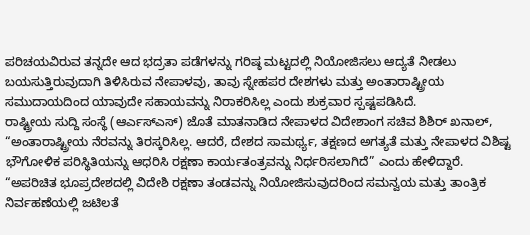ಪರಿಚಯವಿರುವ ತನ್ನದೇ ಆದ ಭದ್ರತಾ ಪಡೆಗಳನ್ನು ಗರಿಷ್ಠ ಮಟ್ಟದಲ್ಲಿ ನಿಯೋಜಿಸಲು ಆದ್ಯತೆ ನೀಡಲು ಬಯಸುತ್ತಿರುವುದಾಗಿ ತಿಳಿಸಿರುವ ನೇಪಾಳವು, ತಾವು ಸ್ನೇಹಪರ ದೇಶಗಳು ಮತ್ತು ಅಂತಾರಾಷ್ಟ್ರೀಯ ಸಮುದಾಯದಿಂದ ಯಾವುದೇ ಸಹಾಯವನ್ನು ನಿರಾಕರಿಸಿಲ್ಲ ಎಂದು ಶುಕ್ರವಾರ ಸ್ಪಷ್ಟಪಡಿಸಿದೆ.
ರಾಷ್ಟ್ರೀಯ ಸುದ್ದಿ ಸಂಸ್ಥೆ (ಆರ್ಎಸ್ಎಸ್) ಜೊತೆ ಮಾತನಾಡಿದ ನೇಪಾಳದ ವಿದೇಶಾಂಗ ಸಚಿವ ಶಿಶಿರ್ ಖನಾಲ್, “ಅಂತಾರಾಷ್ಟ್ರೀಯ ನೆರವನ್ನು ತಿರಸ್ಕರಿಸಿಲ್ಲ. ಆದರೆ, ದೇಶದ ಸಾಮರ್ಥ್ಯ, ತಕ್ಷಣದ ಅಗತ್ಯತೆ ಮತ್ತು ನೇಪಾಳದ ವಿಶಿಷ್ಟ ಭೌಗೋಳಿಕ ಪರಿಸ್ಥಿತಿಯನ್ನು ಆಧರಿಸಿ ರಕ್ಷಣಾ ಕಾರ್ಯತಂತ್ರವನ್ನು ನಿರ್ಧರಿಸಲಾಗಿದೆ” ಎಂದು ಹೇಳಿದ್ದಾರೆ.
“ಅಪರಿಚಿತ ಭೂಪ್ರದೇಶದಲ್ಲಿ ವಿದೇಶಿ ರಕ್ಷಣಾ ತಂಡವನ್ನು ನಿಯೋಜಿಸುವುದರಿಂದ ಸಮನ್ವಯ ಮತ್ತು ತಾಂತ್ರಿಕ ನಿರ್ವಹಣೆಯಲ್ಲಿ ಜಟಿಲತೆ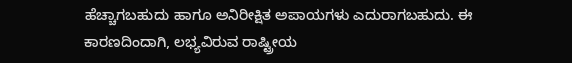ಹೆಚ್ಚಾಗಬಹುದು ಹಾಗೂ ಅನಿರೀಕ್ಷಿತ ಅಪಾಯಗಳು ಎದುರಾಗಬಹುದು. ಈ ಕಾರಣದಿಂದಾಗಿ, ಲಭ್ಯವಿರುವ ರಾಷ್ಟ್ರೀಯ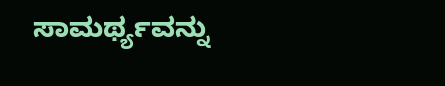ಸಾಮರ್ಥ್ಯವನ್ನು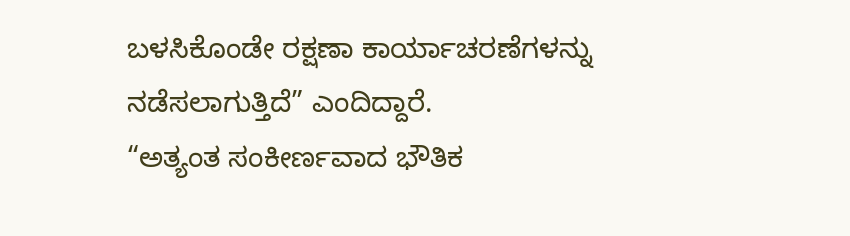ಬಳಸಿಕೊಂಡೇ ರಕ್ಷಣಾ ಕಾರ್ಯಾಚರಣೆಗಳನ್ನು ನಡೆಸಲಾಗುತ್ತಿದೆ” ಎಂದಿದ್ದಾರೆ.
“ಅತ್ಯಂತ ಸಂಕೀರ್ಣವಾದ ಭೌತಿಕ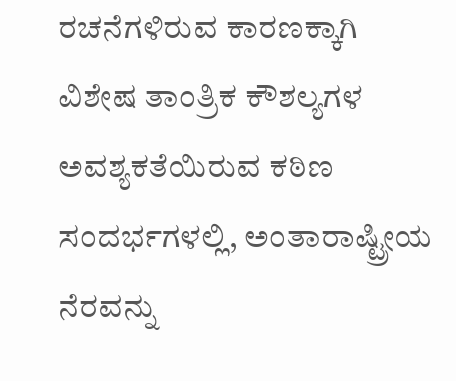ರಚನೆಗಳಿರುವ ಕಾರಣಕ್ಕಾಗಿ ವಿಶೇಷ ತಾಂತ್ರಿಕ ಕೌಶಲ್ಯಗಳ ಅವಶ್ಯಕತೆಯಿರುವ ಕಠಿಣ ಸಂದರ್ಭಗಳಲ್ಲಿ, ಅಂತಾರಾಷ್ಟ್ರೀಯ ನೆರವನ್ನು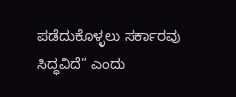ಪಡೆದುಕೊಳ್ಳಲು ಸರ್ಕಾರವು ಸಿದ್ಧವಿದೆ” ಎಂದು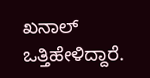ಖನಾಲ್ ಒತ್ತಿಹೇಳಿದ್ದಾರೆ.